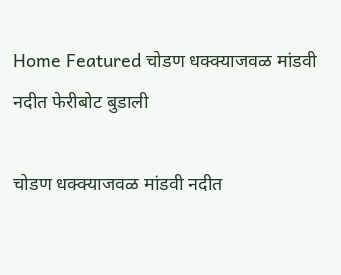Home Featured चोडण धक्क्याजवळ मांडवी नदीत फेरीबोट बुडाली

चोडण धक्क्याजवळ मांडवी नदीत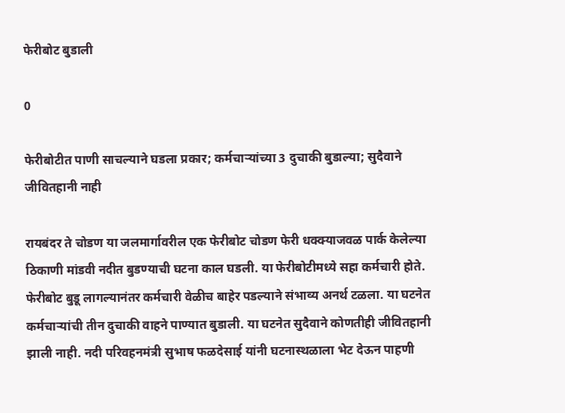फेरीबोट बुडाली

0

फेरीबोटीत पाणी साचल्याने घडला प्रकार; कर्मचाऱ्यांच्या 3 दुचाकी बुडाल्या; सुदैवाने जीवितहानी नाही

रायबंदर ते चोडण या जलमार्गावरील एक फेरीबोट चोडण फेरी धक्क्याजवळ पार्क केलेल्या ठिकाणी मांडवी नदीत बुडण्याची घटना काल घडली. या फेरीबोटीमध्ये सहा कर्मचारी होते. फेरीबोट बुडू लागल्यानंतर कर्मचारी वेळीच बाहेर पडल्याने संभाव्य अनर्थ टळला. या घटनेत कर्मचाऱ्यांची तीन दुचाकी वाहने पाण्यात बुडाली. या घटनेत सुदैवाने कोणतीही जीवितहानी झाली नाही. नदी परिवहनमंत्री सुभाष फळदेसाई यांनी घटनास्थळाला भेट देऊन पाहणी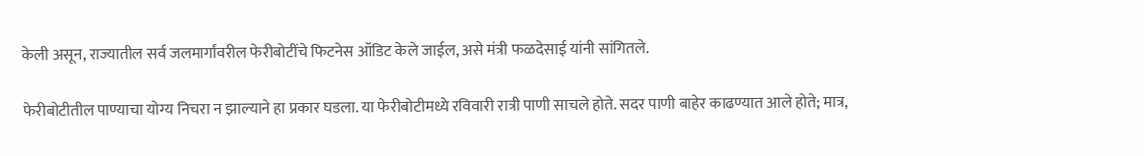केली असून, राज्यातील सर्व जलमार्गांवरील फेरीबोटींचे फिटनेस ऑडिट केले जाईल, असे मंत्री फळदेसाई यांनी सांगितले.

फेरीबोटीतील पाण्याचा योग्य निचरा न झाल्याने हा प्रकार घडला. या फेरीबोटीमध्ये रविवारी रात्री पाणी साचले होते. सदर पाणी बाहेर काढण्यात आले होते; मात्र,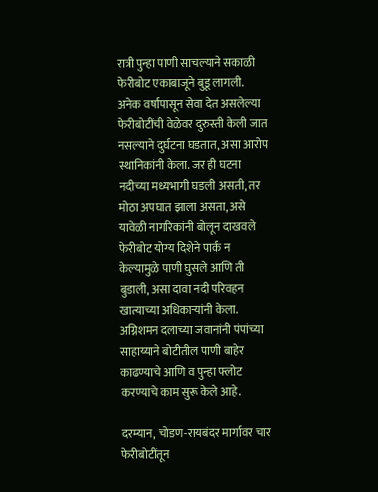रात्री पुन्हा पाणी साचल्याने सकाळी फेरीबोट एकाबाजूने बुडू लागली. अनेक वर्षांपासून सेवा देत असलेल्या फेरीबोटींची वेळेवर दुरुस्ती केली जात नसल्याने दुर्घटना घडतात, असा आरोप स्थानिकांनी केला. जर ही घटना नदीच्या मध्यभागी घडली असती, तर मोठा अपघात झाला असता, असे यावेळी नागरिकांनी बोलून दाखवले
फेरीबोट योग्य दिशेने पार्क न केल्यामुळे पाणी घुसले आणि ती बुडाली, असा दावा नदी परिवहन खात्याच्या अधिकाऱ्यांनी केला. अग्निशमन दलाच्या जवानांनी पंपांच्या साहाय्याने बोटीतील पाणी बाहेर काढण्याचे आणि व पुन्हा फ्लोट करण्याचे काम सुरू केले आहे.

दरम्यान, चोडण-रायबंदर मार्गावर चार फेरीबोटींतून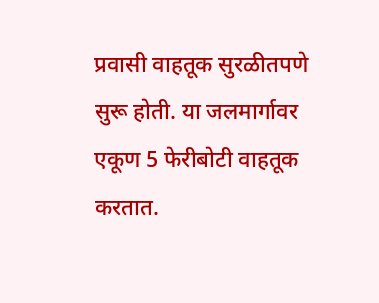प्रवासी वाहतूक सुरळीतपणे सुरू होती. या जलमार्गावर एकूण 5 फेरीबोटी वाहतूक करतात.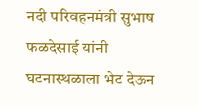नदी परिवहनमंत्री सुभाष फळदेसाई यांनी घटनास्थळाला भेट देऊन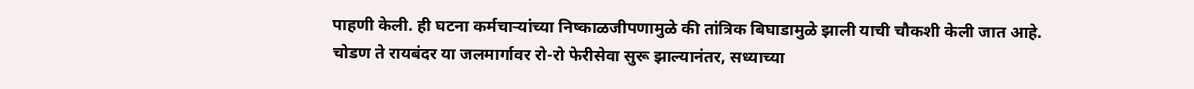पाहणी केली. ही घटना कर्मचाऱ्यांच्या निष्काळजीपणामुळे की तांत्रिक बिघाडामुळे झाली याची चौकशी केली जात आहे. चोडण ते रायबंदर या जलमार्गावर रो-रो फेरीसेवा सुरू झाल्यानंतर, सध्याच्या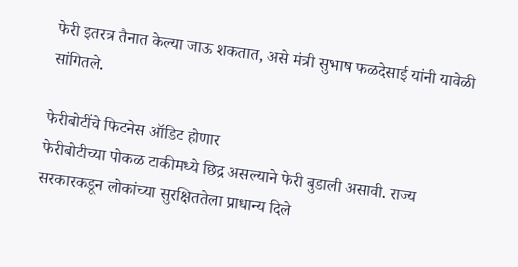फेरी इतरत्र तैनात केल्या जाऊ शकतात, असे मंत्री सुभाष फळदेसाई यांनी यावेळी सांगितले.

फेरीबोटींचे फिटनेस ऑडिट होणार
फेरीबोटीच्या पोकळ टाकीमध्ये छिद्र असल्याने फेरी बुडाली असावी. राज्य सरकारकडून लोकांच्या सुरक्षिततेला प्राधान्य दिले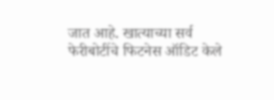जात आहे. खात्याच्या सर्व फेरीबोटींचे फिटनेस ऑडिट केले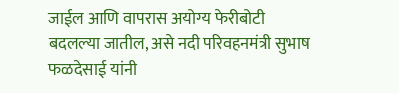जाईल आणि वापरास अयोग्य फेरीबोटी बदलल्या जातील, असे नदी परिवहनमंत्री सुभाष फळदेसाई यांनी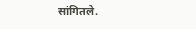सांगितले.